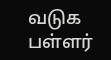வடுக பள்ளர்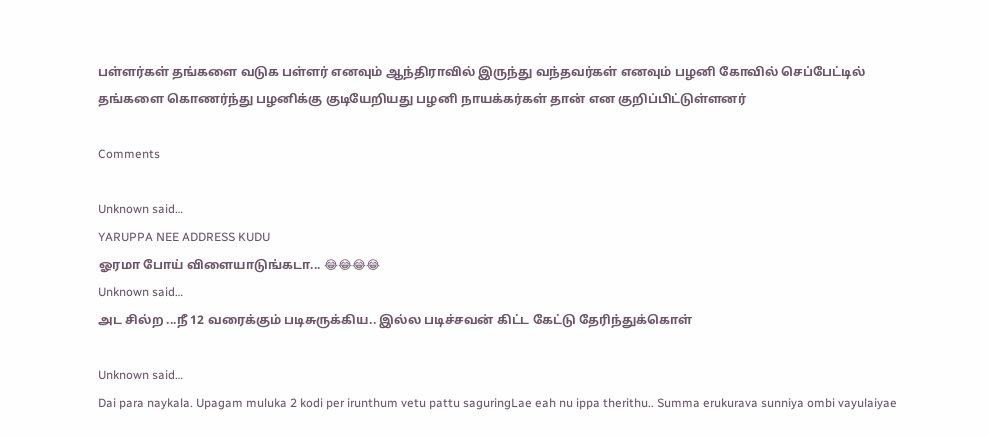பள்ளர்கள் தங்களை வடுக பள்ளர் எனவும் ஆந்திராவில் இருந்து வந்தவர்கள் எனவும் பழனி கோவில் செப்பேட்டில் தங்களை கொணர்ந்து பழனிக்கு குடியேறியது பழனி நாயக்கர்கள் தான் என குறிப்பிட்டுள்ளனர்

Comments

Unknown said…
YARUPPA NEE ADDRESS KUDU
ஓரமா போய் விளையாடுங்கடா... 😂😂😂😂
Unknown said…
அட சில்ற ...நீ 12 வரைக்கும் படிசுருக்கிய.. இல்ல படிச்சவன் கிட்ட கேட்டு தேரிந்துக்கொள்

Unknown said…
Dai para naykala. Upagam muluka 2 kodi per irunthum vetu pattu saguringLae eah nu ippa therithu.. Summa erukurava sunniya ombi vayulaiyae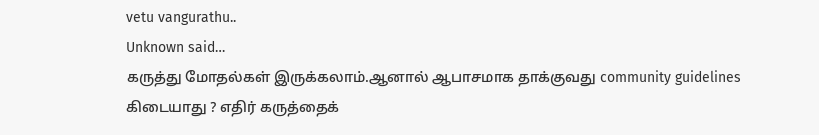vetu vangurathu..
Unknown said…
கருத்து மோதல்கள் இருக்கலாம்.ஆனால் ஆபாசமாக தாக்குவது community guidelines கிடையாது ? எதிர் கருத்தைக்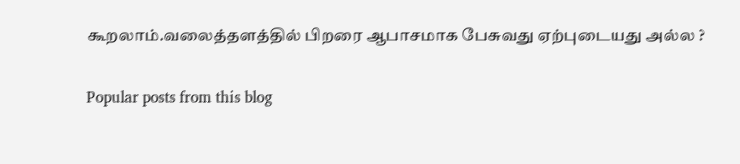கூறலாம்.வலைத்தளத்தில் பிறரை ஆபாசமாக பேசுவது ஏற்புடையது அல்ல ?

Popular posts from this blog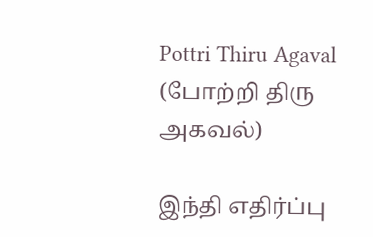Pottri Thiru Agaval (போற்றி திரு அகவல்)

இந்தி எதிர்ப்பு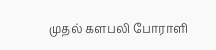முதல் களபலி போராளி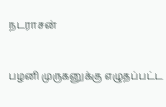நடராசன்

பழனி முருகனுக்கு எழுதப்பட்ட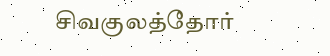சிவகுலத்தோர்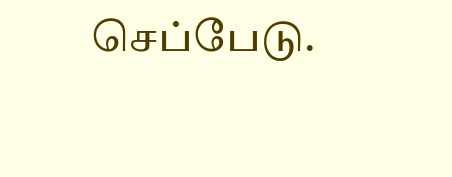செப்பேடு.